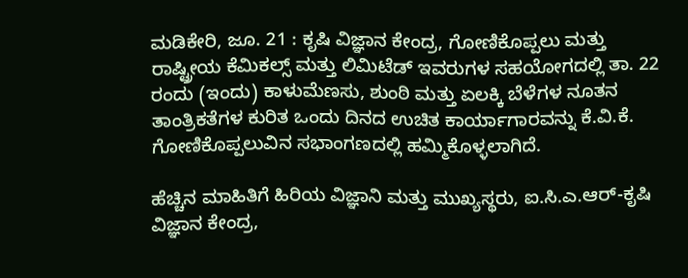ಮಡಿಕೇರಿ, ಜೂ. 21 : ಕೃಷಿ ವಿಜ್ಞಾನ ಕೇಂದ್ರ, ಗೋಣಿಕೊಪ್ಪಲು ಮತ್ತು ರಾಷ್ಟ್ರೀಯ ಕೆಮಿಕಲ್ಸ್ ಮತ್ತು ಲಿಮಿಟೆಡ್ ಇವರುಗಳ ಸಹಯೋಗದಲ್ಲಿ ತಾ. 22 ರಂದು (ಇಂದು) ಕಾಳುಮೆಣಸು, ಶುಂಠಿ ಮತ್ತು ಏಲಕ್ಕಿ ಬೆಳೆಗಳ ನೂತನ ತಾಂತ್ರಿಕತೆಗಳ ಕುರಿತ ಒಂದು ದಿನದ ಉಚಿತ ಕಾರ್ಯಾಗಾರವನ್ನು ಕೆ.ವಿ.ಕೆ. ಗೋಣಿಕೊಪ್ಪಲುವಿನ ಸಭಾಂಗಣದಲ್ಲಿ ಹಮ್ಮಿಕೊಳ್ಳಲಾಗಿದೆ.

ಹೆಚ್ಚಿನ ಮಾಹಿತಿಗೆ ಹಿರಿಯ ವಿಜ್ಞಾನಿ ಮತ್ತು ಮುಖ್ಯಸ್ಥರು, ಐ.ಸಿ.ಎ.ಆರ್-ಕೃಷಿ ವಿಜ್ಞಾನ ಕೇಂದ್ರ,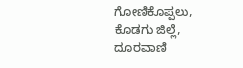ಗೋಣಿಕೊಪ್ಪಲು, ಕೊಡಗು ಜಿಲ್ಲೆ, ದೂರವಾಣಿ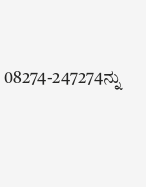08274-247274ನ್ನು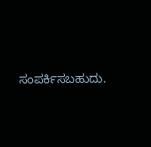ಸಂಪರ್ಕಿಸಬಹುದು.